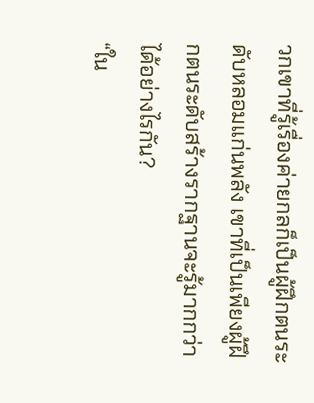วกเขาที่รู้เรื่องค่ายกลก็เป็นผู้ฝึกตนระดับหลอมแก่นพลัง เขาที่เป็นเพียงผู้ฝึกตนระดับสร้างรากฐานจะรู้มากกว่าได้อย่างไรกัน?
“ใน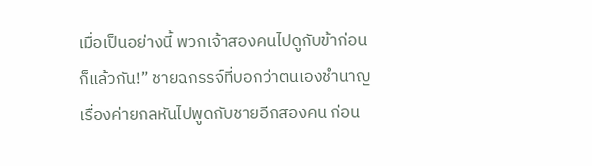เมื่อเป็นอย่างนี้ พวกเจ้าสองคนไปดูกับข้าก่อนก็แล้วกัน!” ชายฉกรรจ์ที่บอกว่าตนเองชำนาญเรื่องค่ายกลหันไปพูดกับชายอีกสองคน ก่อน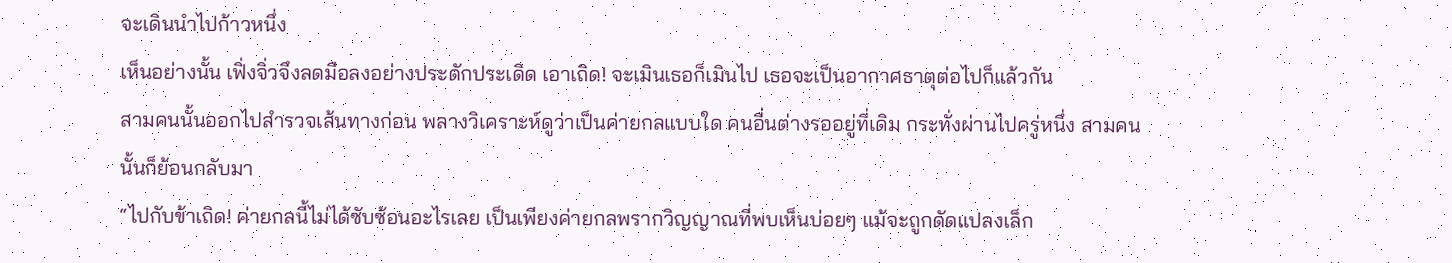จะเดินนำไปก้าวหนึ่ง
เห็นอย่างนั้น เฟิ่งจิ่วจึงลดมือลงอย่างประดักประเดิด เอาเถิด! จะเมินเธอก็เมินไป เธอจะเป็นอากาศธาตุต่อไปก็แล้วกัน
สามคนนั้นออกไปสำรวจเส้นทางก่อน พลางวิเคราะห์ดูว่าเป็นค่ายกลแบบใด คนอื่นต่างรออยู่ที่เดิม กระทั่งผ่านไปครู่หนึ่ง สามคนนั้นก็ย้อนกลับมา
“ไปกับข้าเถิด! ค่ายกลนี้ไม่ได้ซับซ้อนอะไรเลย เป็นเพียงค่ายกลพรากวิญญาณที่พบเห็นบ่อยๆ แม้จะถูกดัดแปลงเล็ก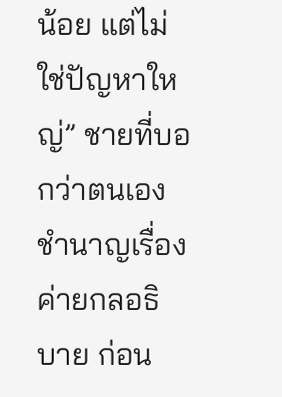น้อย แต่ไม่ใช่ปัญหาใหญ่” ชายที่บอกว่าตนเองชำนาญเรื่องค่ายกลอธิบาย ก่อน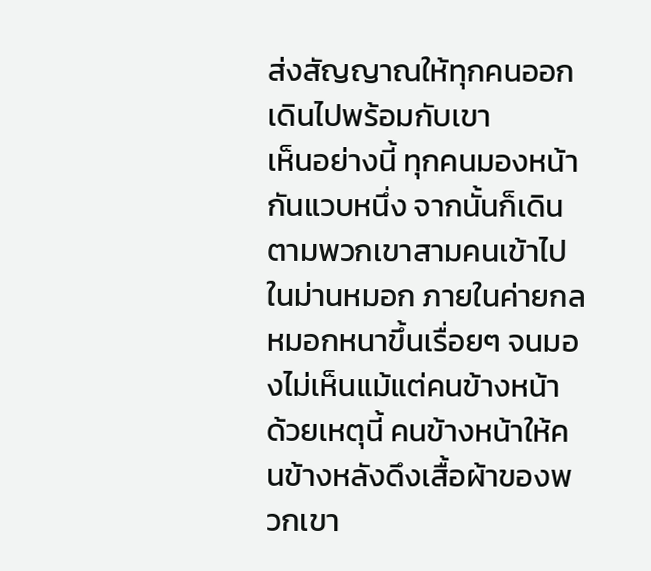ส่งสัญญาณให้ทุกคนออกเดินไปพร้อมกับเขา
เห็นอย่างนี้ ทุกคนมองหน้ากันแวบหนึ่ง จากนั้นก็เดินตามพวกเขาสามคนเข้าไปในม่านหมอก ภายในค่ายกล หมอกหนาขึ้นเรื่อยๆ จนมองไม่เห็นแม้แต่คนข้างหน้า ด้วยเหตุนี้ คนข้างหน้าให้คนข้างหลังดึงเสื้อผ้าของพวกเขา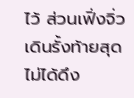ไว้ ส่วนเฟิ่งจิ่วเดินรั้งท้ายสุด ไม่ได้ดึง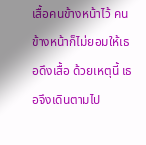เสื้อคนข้างหน้าไว้ คนข้างหน้าก็ไม่ยอมให้เธอดึงเสื้อ ด้วยเหตุนี้ เธอจึงเดินตามไป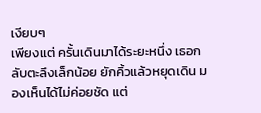เงียบๆ
เพียงแต่ ครั้นเดินมาได้ระยะหนึ่ง เธอกลับตะลึงเล็กน้อย ยักคิ้วแล้วหยุดเดิน มองเห็นได้ไม่ค่อยชัด แต่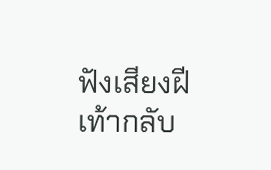ฟังเสียงฝีเท้ากลับ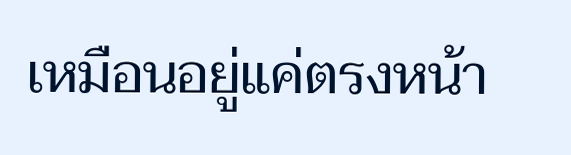เหมือนอยู่แค่ตรงหน้า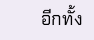อีกทั้ง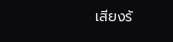เสียงร้